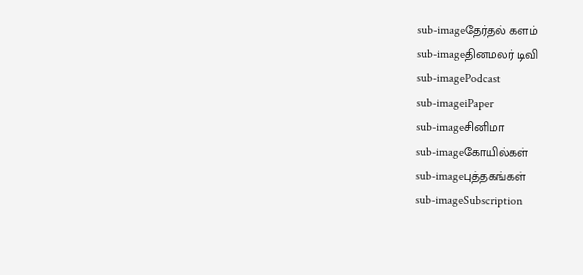sub-imageதேர்தல் களம்
sub-imageதினமலர் டிவி
sub-imagePodcast
sub-imageiPaper
sub-imageசினிமா
sub-imageகோயில்கள்
sub-imageபுத்தகங்கள்
sub-imageSubscription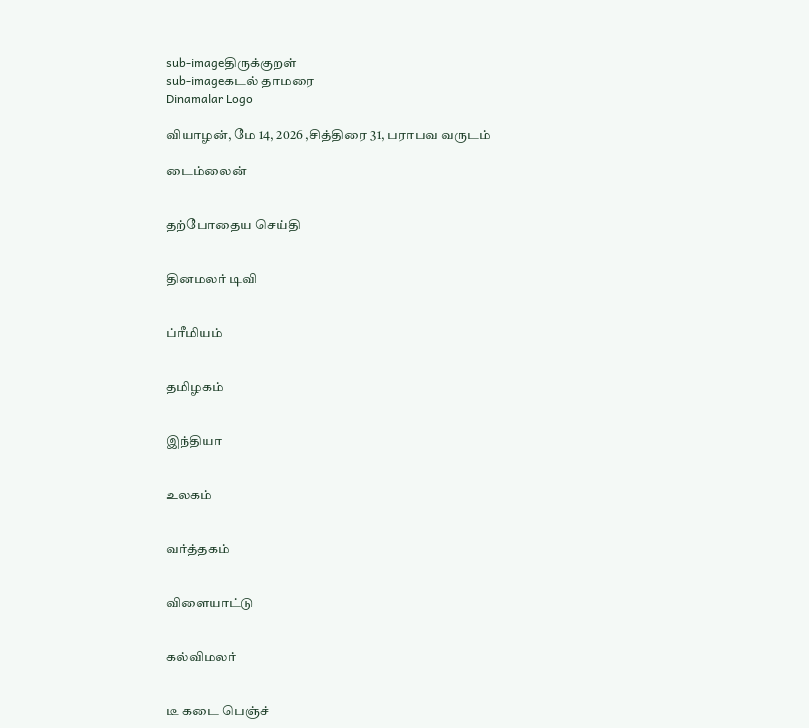sub-imageதிருக்குறள்
sub-imageகடல் தாமரை
Dinamalar Logo

வியாழன், மே 14, 2026 ,சித்திரை 31, பராபவ வருடம்

டைம்லைன்


தற்போதைய செய்தி


தினமலர் டிவி


ப்ரீமியம்


தமிழகம்


இந்தியா


உலகம்


வர்த்தகம்


விளையாட்டு


கல்விமலர்


டீ கடை பெஞ்ச்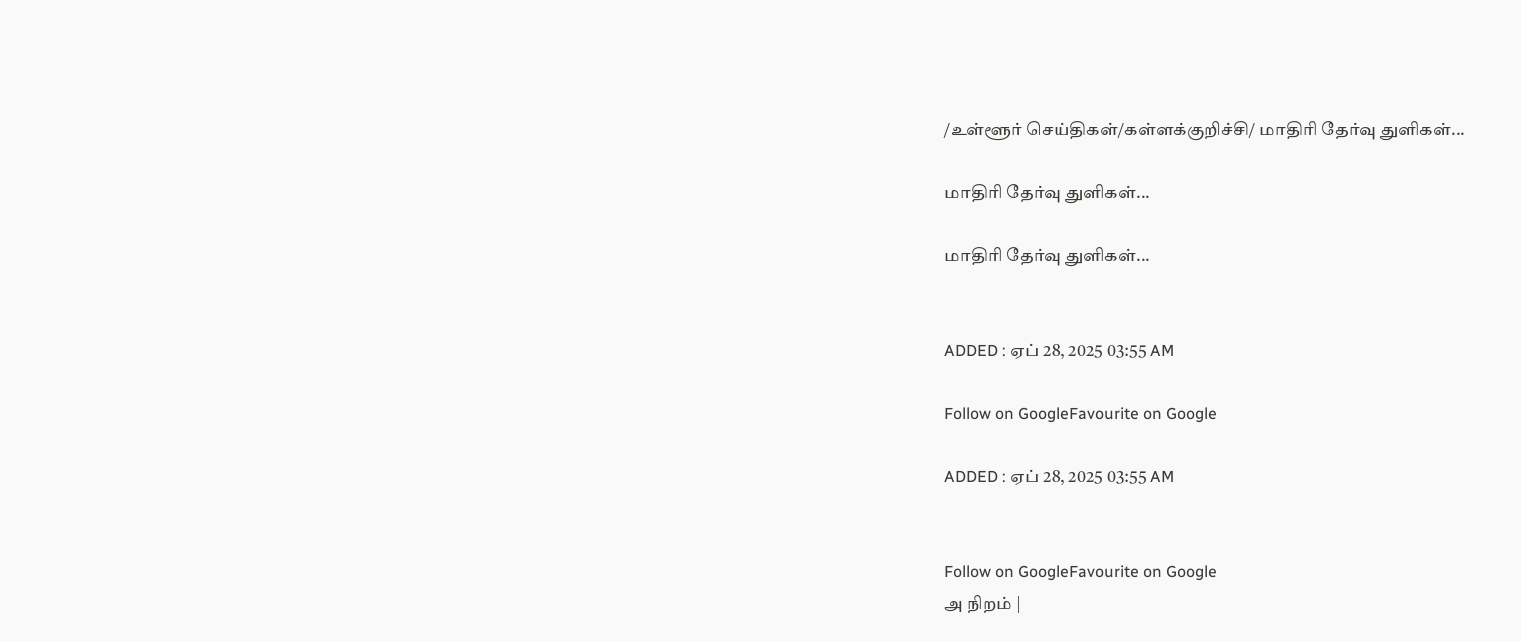/உள்ளூர் செய்திகள்/கள்ளக்குறிச்சி/ மாதிரி தேர்வு துளிகள்...

மாதிரி தேர்வு துளிகள்...

மாதிரி தேர்வு துளிகள்...


ADDED : ஏப் 28, 2025 03:55 AM

Follow on GoogleFavourite on Google

ADDED : ஏப் 28, 2025 03:55 AM


Follow on GoogleFavourite on Google
அ நிறம் |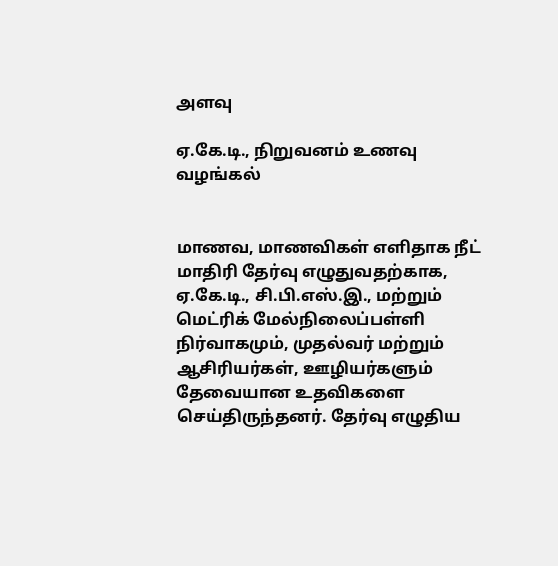அளவு

ஏ.கே.டி., நிறுவனம் உணவு வழங்கல்


மாணவ, மாணவிகள் எளிதாக நீட் மாதிரி தேர்வு எழுதுவதற்காக, ஏ.கே.டி., சி.பி.எஸ்.இ., மற்றும் மெட்ரிக் மேல்நிலைப்பள்ளி நிர்வாகமும், முதல்வர் மற்றும் ஆசிரியர்கள், ஊழியர்களும் தேவையான உதவிகளை செய்திருந்தனர். தேர்வு எழுதிய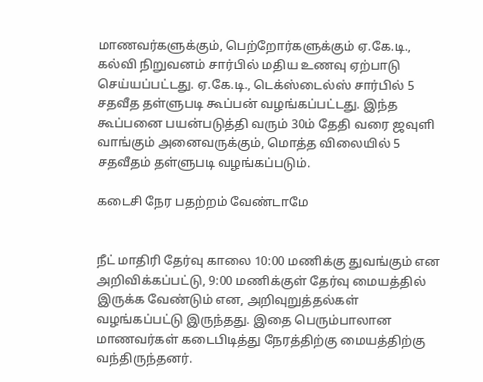மாணவர்களுக்கும், பெற்றோர்களுக்கும் ஏ.கே.டி., கல்வி நிறுவனம் சார்பில் மதிய உணவு ஏற்பாடு செய்யப்பட்டது. ஏ.கே.டி., டெக்ஸ்டைல்ஸ் சார்பில் 5 சதவீத தள்ளுபடி கூப்பன் வழங்கப்பட்டது. இந்த கூப்பனை பயன்படுத்தி வரும் 30ம் தேதி வரை ஜவுளி வாங்கும் அனைவருக்கும், மொத்த விலையில் 5 சதவீதம் தள்ளுபடி வழங்கப்படும்.

கடைசி நேர பதற்றம் வேண்டாமே


நீட் மாதிரி தேர்வு காலை 10:00 மணிக்கு துவங்கும் என அறிவிக்கப்பட்டு, 9:00 மணிக்குள் தேர்வு மையத்தில் இருக்க வேண்டும் என, அறிவுறுத்தல்கள் வழங்கப்பட்டு இருந்தது. இதை பெரும்பாலான மாணவர்கள் கடைபிடித்து நேரத்திற்கு மையத்திற்கு வந்திருந்தனர்.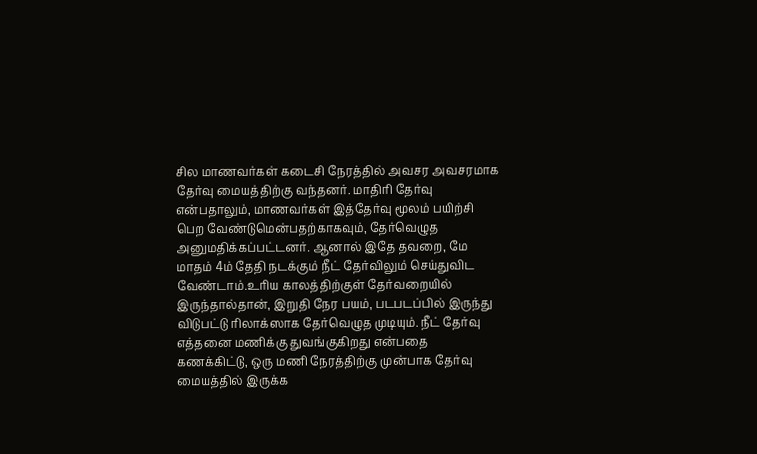சில மாணவர்கள் கடைசி நேரத்தில் அவசர அவசரமாக தேர்வு மையத்திற்கு வந்தனர். மாதிரி தேர்வு என்பதாலும், மாணவர்கள் இத்தேர்வு மூலம் பயிற்சி பெற வேண்டுமென்பதற்காகவும், தேர்வெழுத அனுமதிக்கப்பட்டனர். ஆனால் இதே தவறை, மே மாதம் 4ம் தேதி நடக்கும் நீட் தேர்விலும் செய்துவிட வேண்டாம்.உரிய காலத்திற்குள் தேர்வறையில் இருந்தால்தான், இறுதி நேர பயம், படபடப்பில் இருந்து விடுபட்டு ரிலாக்ஸாக தேர்வெழுத முடியும். நீட் தேர்வு எத்தனை மணிக்கு துவங்குகிறது என்பதை கணக்கிட்டு, ஒரு மணி நேரத்திற்கு முன்பாக தேர்வு மையத்தில் இருக்க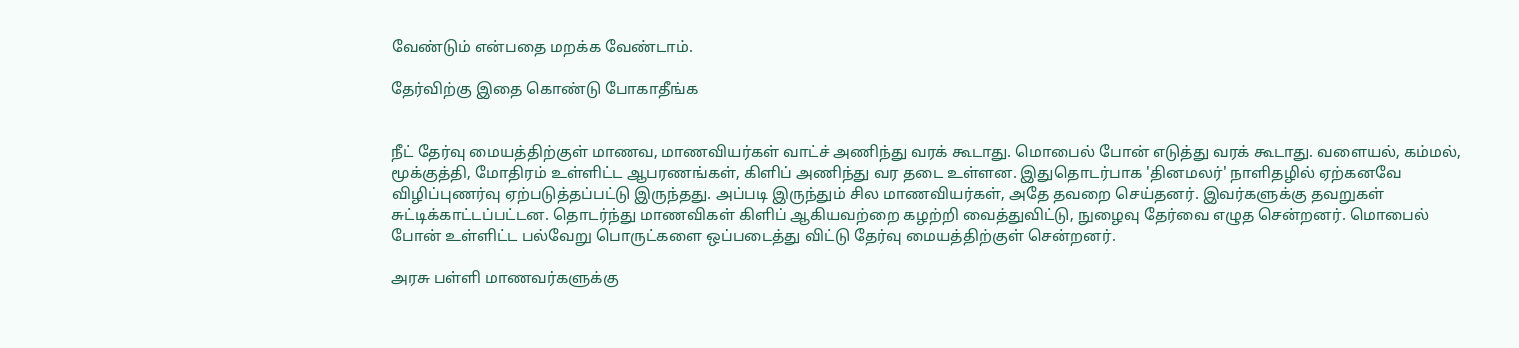வேண்டும் என்பதை மறக்க வேண்டாம்.

தேர்விற்கு இதை கொண்டு போகாதீங்க


நீட் தேர்வு மையத்திற்குள் மாணவ, மாணவியர்கள் வாட்ச் அணிந்து வரக் கூடாது. மொபைல் போன் எடுத்து வரக் கூடாது. வளையல், கம்மல், மூக்குத்தி, மோதிரம் உள்ளிட்ட ஆபரணங்கள், கிளிப் அணிந்து வர தடை உள்ளன. இதுதொடர்பாக 'தினமலர்' நாளிதழில் ஏற்கனவே விழிப்புணர்வு ஏற்படுத்தப்பட்டு இருந்தது. அப்படி இருந்தும் சில மாணவியர்கள், அதே தவறை செய்தனர். இவர்களுக்கு தவறுகள் சுட்டிக்காட்டப்பட்டன. தொடர்ந்து மாணவிகள் கிளிப் ஆகியவற்றை கழற்றி வைத்துவிட்டு, நுழைவு தேர்வை எழுத சென்றனர். மொபைல் போன் உள்ளிட்ட பல்வேறு பொருட்களை ஒப்படைத்து விட்டு தேர்வு மையத்திற்குள் சென்றனர்.

அரசு பள்ளி மாணவர்களுக்கு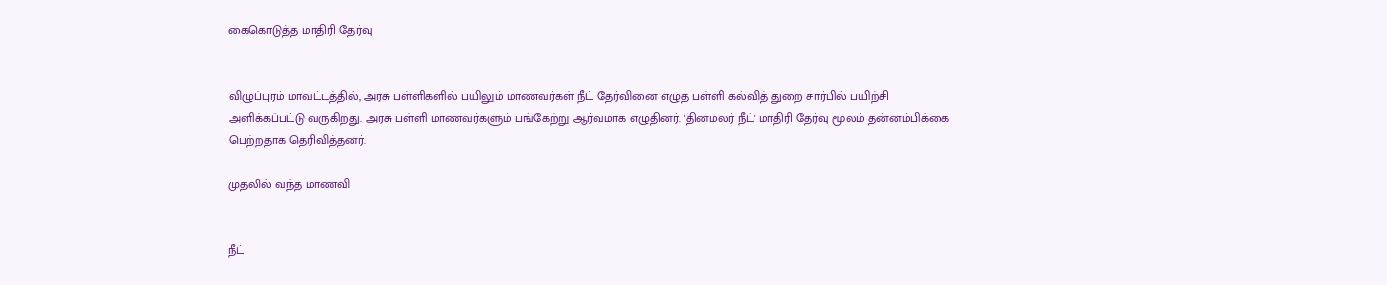கைகொடுத்த மாதிரி தேர்வு


விழுப்புரம் மாவட்டத்தில், அரசு பள்ளிகளில் பயிலும் மாணவர்கள் நீட் தேர்வினை எழுத பள்ளி கல்வித் துறை சார்பில் பயிற்சி அளிக்கப்பட்டு வருகிறது. அரசு பள்ளி மாணவர்களும் பங்கேற்று ஆர்வமாக எழுதினர். 'தினமலர் நீட்' மாதிரி தேர்வு மூலம் தன்னம்பிக்கை பெற்றதாக தெரிவித்தனர்.

முதலில் வந்த மாணவி


நீட்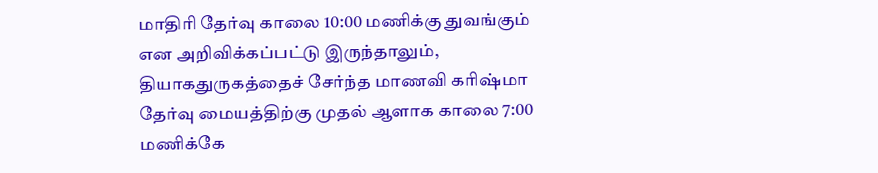மாதிரி தேர்வு காலை 10:00 மணிக்கு துவங்கும் என அறிவிக்கப்பட்டு இருந்தாலும், தியாகதுருகத்தைச் சேர்ந்த மாணவி கரிஷ்மா தேர்வு மையத்திற்கு முதல் ஆளாக காலை 7:00 மணிக்கே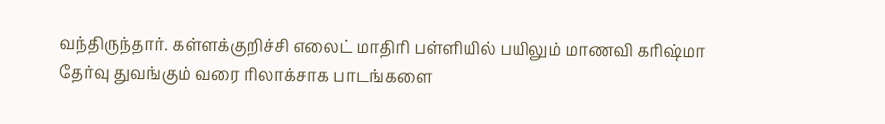வந்திருந்தார். கள்ளக்குறிச்சி எலைட் மாதிரி பள்ளியில் பயிலும் மாணவி கரிஷ்மா தேர்வு துவங்கும் வரை ரிலாக்சாக பாடங்களை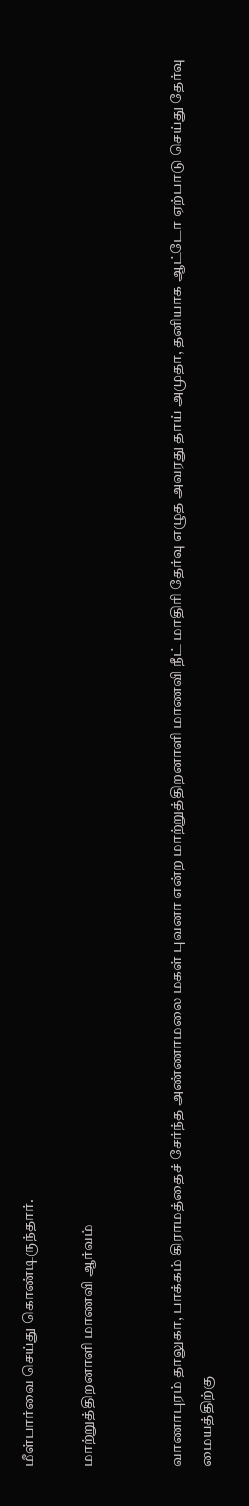மீள்பார்வை செய்து கொண்டிருந்தார்.

மாற்றுத்திறனாளி மாணவி ஆர்வம்


வாணாபுரம் தாலுகா, பாக்கம் கிராமத்தைச் சேர்ந்த அண்ணாமலை மகள் புவனா என்ற மாற்றுத்திறனாளி மாணவி நீட் மாதிரி தேர்வு எழுத அவரது தாய் அமுதா, தனியாக ஆட்டோ ஏற்பாடு செய்து தேர்வு மையத்திற்கு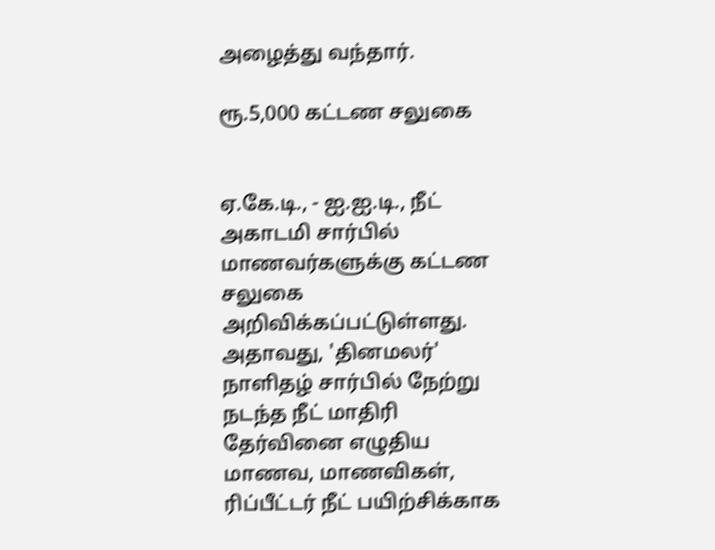அழைத்து வந்தார்.

ரூ.5,000 கட்டண சலுகை


ஏ.கே.டி., - ஐ.ஐ.டி., நீட் அகாடமி சார்பில் மாணவர்களுக்கு கட்டண சலுகை அறிவிக்கப்பட்டுள்ளது. அதாவது, 'தினமலர்' நாளிதழ் சார்பில் நேற்று நடந்த நீட் மாதிரி தேர்வினை எழுதிய மாணவ, மாணவிகள், ரிப்பீட்டர் நீட் பயிற்சிக்காக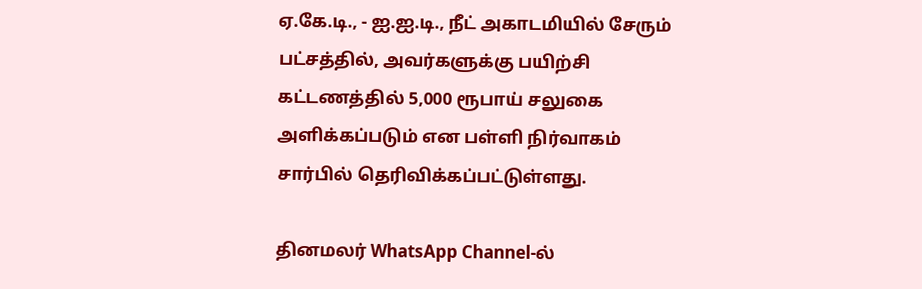ஏ.கே.டி., - ஐ.ஐ.டி., நீட் அகாடமியில் சேரும் பட்சத்தில், அவர்களுக்கு பயிற்சி கட்டணத்தில் 5,000 ரூபாய் சலுகை அளிக்கப்படும் என பள்ளி நிர்வாகம் சார்பில் தெரிவிக்கப்பட்டுள்ளது.

தினமலர் WhatsApp Channel-ல்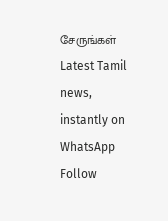சேருங்கள்
Latest Tamil news, instantly on WhatsApp
Follow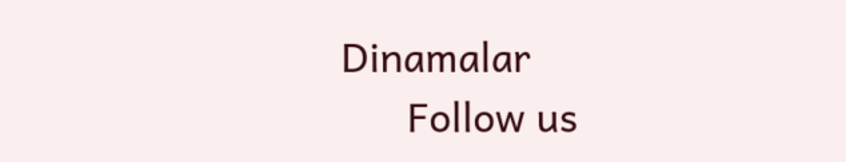Dinamalar
      Follow us